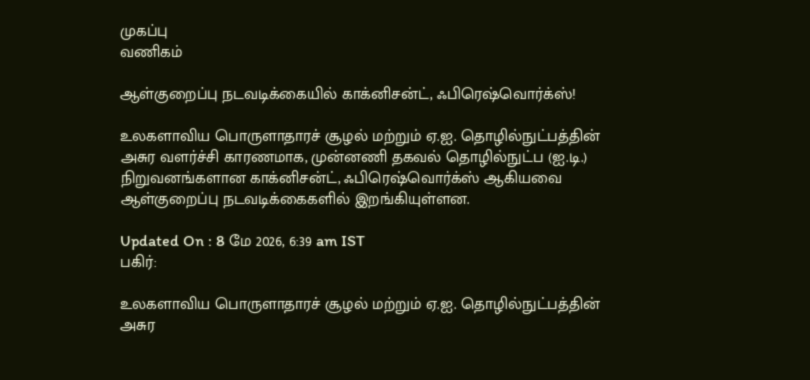முகப்பு
வணிகம்

ஆள்குறைப்பு நடவடிக்கையில் காக்னிசன்ட், ஃபிரெஷ்வொர்க்ஸ்!

உலகளாவிய பொருளாதாரச் சூழல் மற்றும் ஏ.ஐ. தொழில்நுட்பத்தின் அசுர வளர்ச்சி காரணமாக, முன்னணி தகவல் தொழில்நுட்ப (ஐ.டி.) நிறுவனங்களான காக்னிசன்ட், ஃபிரெஷ்வொர்க்ஸ் ஆகியவை ஆள்குறைப்பு நடவடிக்கைகளில் இறங்கியுள்ளன.

Updated On : 8 மே 2026, 6:39 am IST
பகிர்:

உலகளாவிய பொருளாதாரச் சூழல் மற்றும் ஏ.ஐ. தொழில்நுட்பத்தின் அசுர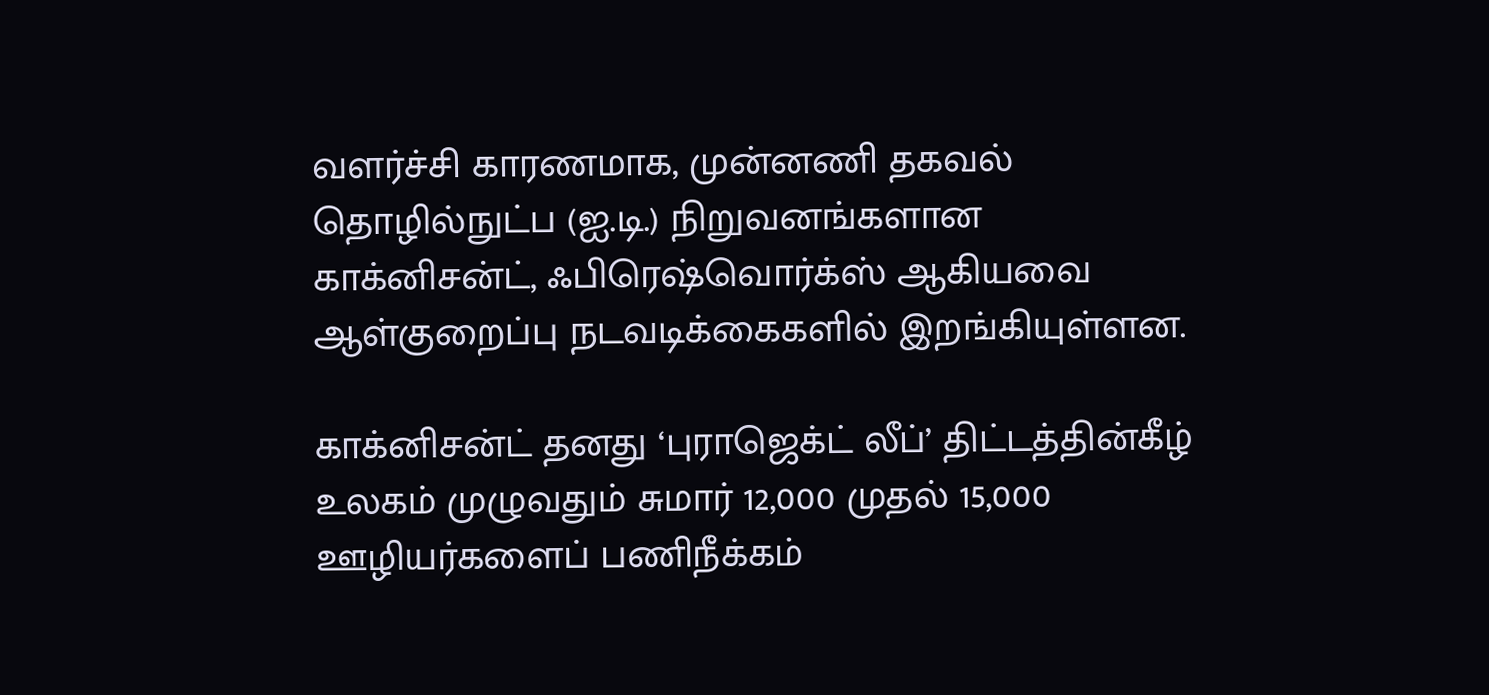வளர்ச்சி காரணமாக, முன்னணி தகவல் தொழில்நுட்ப (ஐ.டி.) நிறுவனங்களான காக்னிசன்ட், ஃபிரெஷ்வொர்க்ஸ் ஆகியவை ஆள்குறைப்பு நடவடிக்கைகளில் இறங்கியுள்ளன.

காக்னிசன்ட் தனது ‘புராஜெக்ட் லீப்’ திட்டத்தின்கீழ் உலகம் முழுவதும் சுமார் 12,000 முதல் 15,000 ஊழியர்களைப் பணிநீக்கம்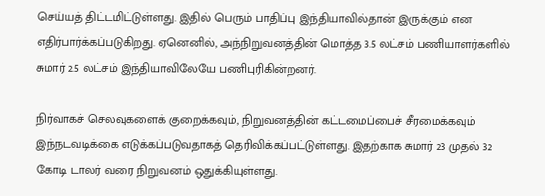செய்யத் திட்டமிட்டுள்ளது. இதில் பெரும் பாதிப்பு இந்தியாவில்தான் இருக்கும் என எதிர்பார்க்கப்படுகிறது. ஏனெனில், அந்நிறுவனத்தின் மொத்த 3.5 லட்சம் பணியாளர்களில் சுமார் 2.5 லட்சம் இந்தியாவிலேயே பணிபுரிகின்றனர்.

நிர்வாகச் செலவுகளைக் குறைக்கவும், நிறுவனத்தின் கட்டமைப்பைச் சீரமைக்கவும் இந்நடவடிக்கை எடுக்கப்படுவதாகத் தெரிவிக்கப்பட்டுள்ளது. இதற்காக சுமார் 23 முதல் 32 கோடி டாலர் வரை நிறுவனம் ஒதுக்கியுள்ளது.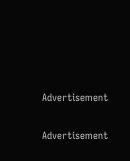Advertisement

Advertisement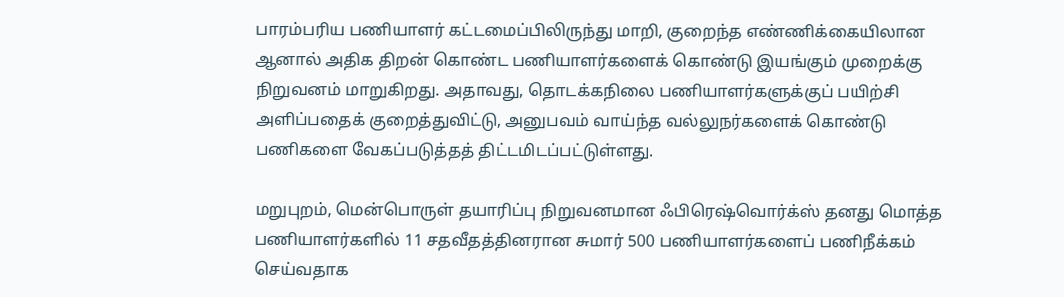பாரம்பரிய பணியாளர் கட்டமைப்பிலிருந்து மாறி, குறைந்த எண்ணிக்கையிலான ஆனால் அதிக திறன் கொண்ட பணியாளர்களைக் கொண்டு இயங்கும் முறைக்கு நிறுவனம் மாறுகிறது. அதாவது, தொடக்கநிலை பணியாளர்களுக்குப் பயிற்சி அளிப்பதைக் குறைத்துவிட்டு, அனுபவம் வாய்ந்த வல்லுநர்களைக் கொண்டு பணிகளை வேகப்படுத்தத் திட்டமிடப்பட்டுள்ளது.

மறுபுறம், மென்பொருள் தயாரிப்பு நிறுவனமான ஃபிரெஷ்வொர்க்ஸ் தனது மொத்த பணியாளர்களில் 11 சதவீதத்தினரான சுமார் 500 பணியாளர்களைப் பணிநீக்கம் செய்வதாக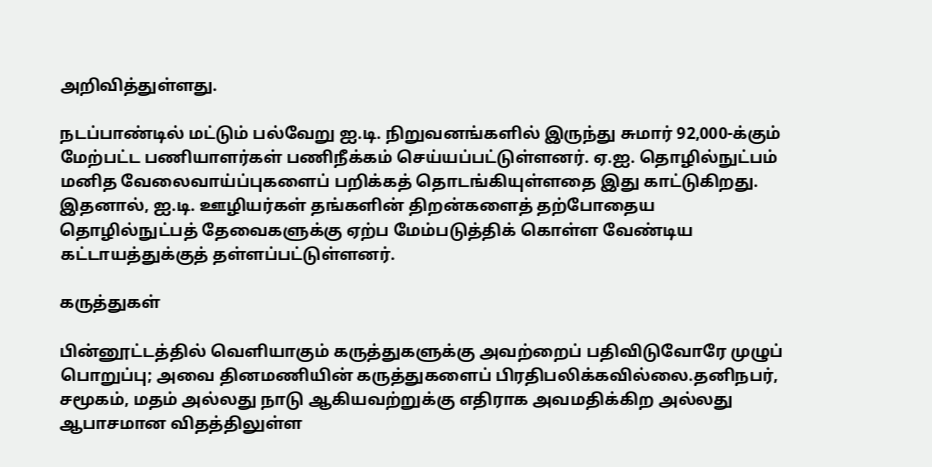அறிவித்துள்ளது.

நடப்பாண்டில் மட்டும் பல்வேறு ஐ.டி. நிறுவனங்களில் இருந்து சுமார் 92,000-க்கும் மேற்பட்ட பணியாளர்கள் பணிநீக்கம் செய்யப்பட்டுள்ளனர். ஏ.ஐ. தொழில்நுட்பம் மனித வேலைவாய்ப்புகளைப் பறிக்கத் தொடங்கியுள்ளதை இது காட்டுகிறது. இதனால், ஐ.டி. ஊழியர்கள் தங்களின் திறன்களைத் தற்போதைய தொழில்நுட்பத் தேவைகளுக்கு ஏற்ப மேம்படுத்திக் கொள்ள வேண்டிய கட்டாயத்துக்குத் தள்ளப்பட்டுள்ளனர்.

கருத்துகள்

பின்னூட்டத்தில் வெளியாகும் கருத்துகளுக்கு அவற்றைப் பதிவிடுவோரே முழுப் பொறுப்பு; அவை தினமணியின் கருத்துகளைப் பிரதிபலிக்கவில்லை.தனிநபர், சமூகம், மதம் அல்லது நாடு ஆகியவற்றுக்கு எதிராக அவமதிக்கிற அல்லது ஆபாசமான விதத்திலுள்ள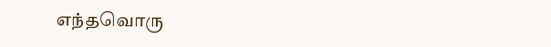எந்தவொரு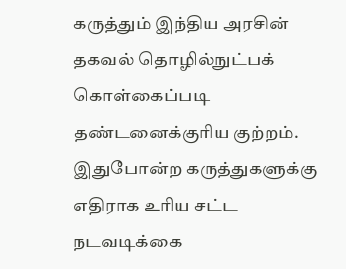கருத்தும் இந்திய அரசின் தகவல் தொழில்நுட்பக் கொள்கைப்படி தண்டனைக்குரிய குற்றம். இதுபோன்ற கருத்துகளுக்கு எதிராக உரிய சட்ட நடவடிக்கை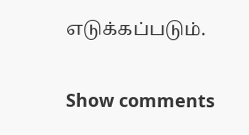எடுக்கப்படும்.

Show comments